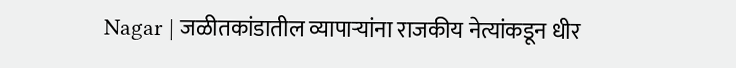Nagar | जळीतकांडातील व्यापाऱ्यांना राजकीय नेत्यांकडून धीर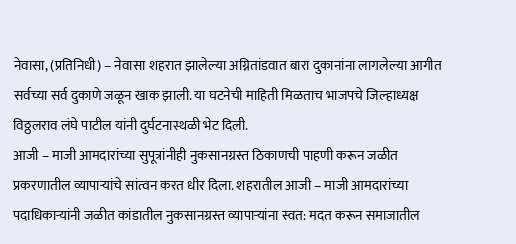नेवासा, (प्रतिनिधी) – नेवासा शहरात झालेल्या अग्नितांडवात बारा दुकानांना लागलेल्या आगीत सर्वच्या सर्व दुकाणे जळून खाक झाली. या घटनेची माहिती मिळताच भाजपचे जिल्हाध्यक्ष विठ्ठलराव लंघे पाटील यांनी दुर्घटनास्थळी भेट दिली.
आजी – माजी आमदारांच्या सुपूत्रांनीही नुकसानग्रस्त ठिकाणची पाहणी करून जळीत प्रकरणातील व्यापाऱ्यांचे सांत्वन करत धीर दिला. शहरातील आजी – माजी आमदारांच्या पदाधिकाऱ्यांनी जळीत कांडातील नुकसानग्रस्त व्यापाऱ्यांना स्वत: मदत करून समाजातील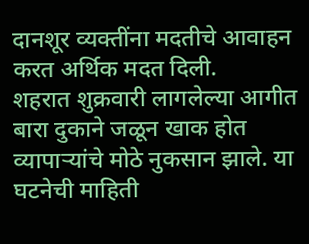दानशूर व्यक्तींना मदतीचे आवाहन करत अर्थिक मदत दिली.
शहरात शुक्रवारी लागलेल्या आगीत बारा दुकाने जळून खाक होत व्यापाऱ्यांचे मोठे नुकसान झाले. या घटनेची माहिती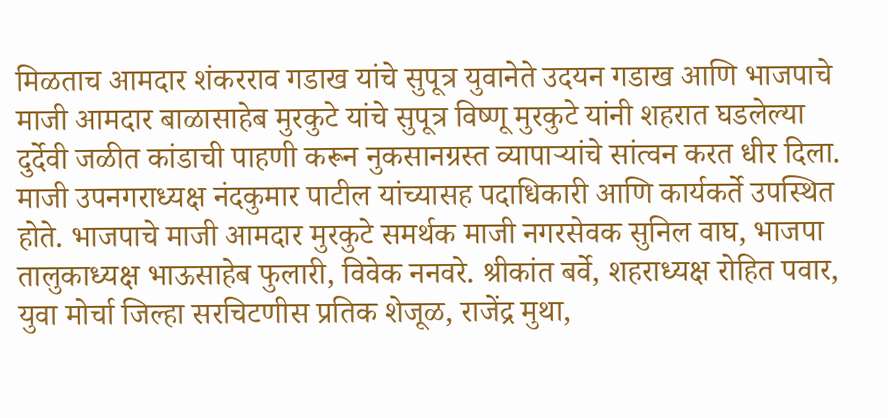मिळताच आमदार शंकरराव गडाख यांचे सुपूत्र युवानेते उदयन गडाख आणि भाजपाचे माजी आमदार बाळासाहेब मुरकुटे यांचे सुपूत्र विष्णू मुरकुटे यांनी शहरात घडलेल्या दुर्देवी जळीत कांडाची पाहणी करून नुकसानग्रस्त व्यापाऱ्यांचे सांत्वन करत धीर दिला.
माजी उपनगराध्यक्ष नंदकुमार पाटील यांच्यासह पदाधिकारी आणि कार्यकर्ते उपस्थित होते. भाजपाचे माजी आमदार मुरकुटे समर्थक माजी नगरसेवक सुनिल वाघ, भाजपा तालुकाध्यक्ष भाऊसाहेब फुलारी, विवेक ननवरे. श्रीकांत बर्वे, शहराध्यक्ष रोहित पवार, युवा मोर्चा जिल्हा सरचिटणीस प्रतिक शेजूळ, राजेंद्र मुथा,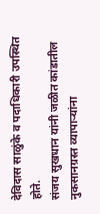देविदास साळुंके व पदाधिकारी उपस्थित होते.
संजय सुखधान यांनी जळीत कांडातील नुकसानग्रस्त व्यापाऱ्यांना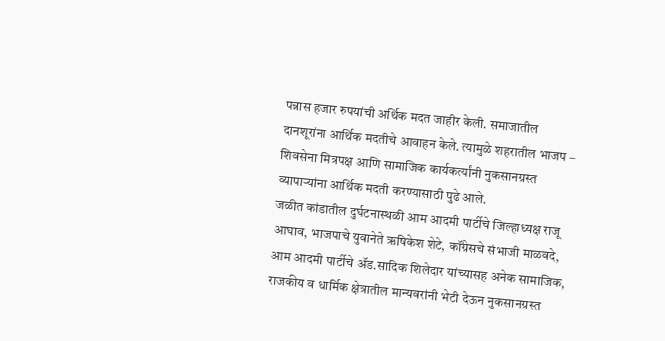पन्नास हजार रुपयांची अर्थिक मदत जाहीर केली. समाजातील दानशूरांना आर्थिक मदतीचे आवाहन केले. त्यामुळे शहरातील भाजप – शिवसेना मित्रपक्ष आणि सामाजिक कार्यकर्त्यांनी नुकसानग्रस्त व्यापाऱ्यांना आर्थिक मदती करण्यासाठी पुढे आले.
जळीत कांडातील दुर्घटनास्थळी आम आदमी पार्टीचे जिल्हाध्यक्ष राजू आघाव, भाजपाचे युवानेते ऋषिकेश शेटे, कॉंग्रेसचे संभाजी माळवदे, आम आदमी पार्टीचे ॲड.सादिक शिलेदार यांच्यासह अनेक सामाजिक, राजकीय व धार्मिक क्षेत्रातील मान्यवरांनी भेटी देऊन नुकसानग्रस्त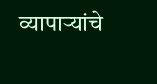व्यापाऱ्यांचे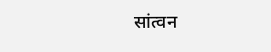सांत्वन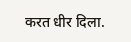करत धीर दिला.